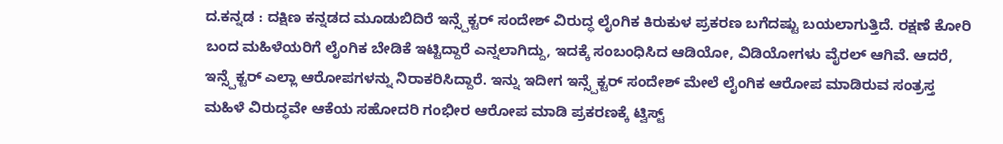ದ.ಕನ್ನಡ : ದಕ್ಷಿಣ ಕನ್ನಡದ ಮೂಡುಬಿದಿರೆ ಇನ್ಸ್ಪೆಕ್ಟರ್ ಸಂದೇಶ್ ವಿರುದ್ಧ ಲೈಂಗಿಕ ಕಿರುಕುಳ ಪ್ರಕರಣ ಬಗೆದಷ್ಟು ಬಯಲಾಗುತ್ತಿದೆ. ರಕ್ಷಣೆ ಕೋರಿ ಬಂದ ಮಹಿಳೆಯರಿಗೆ ಲೈಂಗಿಕ ಬೇಡಿಕೆ ಇಟ್ಟಿದ್ದಾರೆ ಎನ್ನಲಾಗಿದ್ದು, ಇದಕ್ಕೆ ಸಂಬಂಧಿಸಿದ ಆಡಿಯೋ, ವಿಡಿಯೋಗಳು ವೈರಲ್ ಆಗಿವೆ. ಆದರೆ, ಇನ್ಸ್ಪೆಕ್ಟರ್ ಎಲ್ಲಾ ಆರೋಪಗಳನ್ನು ನಿರಾಕರಿಸಿದ್ದಾರೆ. ಇನ್ನು ಇದೀಗ ಇನ್ಸ್ಪೆಕ್ಟರ್ ಸಂದೇಶ್ ಮೇಲೆ ಲೈಂಗಿಕ ಆರೋಪ ಮಾಡಿರುವ ಸಂತ್ರಸ್ತ ಮಹಿಳೆ ವಿರುದ್ಧವೇ ಆಕೆಯ ಸಹೋದರಿ ಗಂಭೀರ ಆರೋಪ ಮಾಡಿ ಪ್ರಕರಣಕ್ಕೆ ಟ್ವಿಸ್ಟ್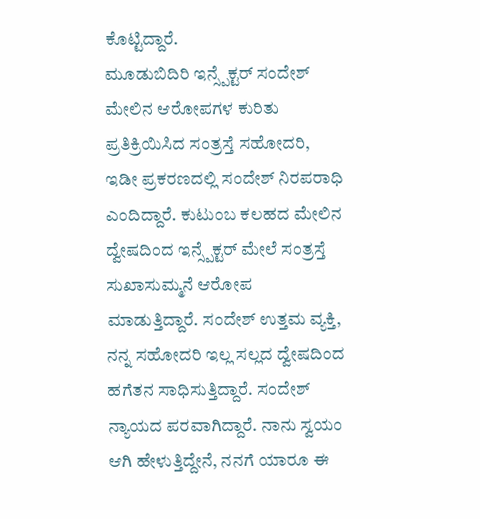ಕೊಟ್ಟಿದ್ದಾರೆ.
ಮೂಡುಬಿದಿರಿ ಇನ್ಸ್ಪೆಕ್ಟರ್ ಸಂದೇಶ್ ಮೇಲಿನ ಆರೋಪಗಳ ಕುರಿತು ಪ್ರತಿಕ್ರಿಯಿಸಿದ ಸಂತ್ರಸ್ತೆ ಸಹೋದರಿ, ಇಡೀ ಪ್ರಕರಣದಲ್ಲಿ ಸಂದೇಶ್ ನಿರಪರಾಧಿ ಎಂದಿದ್ದಾರೆ. ಕುಟುಂಬ ಕಲಹದ ಮೇಲಿನ ದ್ವೇಷದಿಂದ ಇನ್ಸ್ಪೆಕ್ಟರ್ ಮೇಲೆ ಸಂತ್ರಸ್ತೆ ಸುಖಾಸುಮ್ಮನೆ ಆರೋಪ ಮಾಡುತ್ತಿದ್ದಾರೆ. ಸಂದೇಶ್ ಉತ್ತಮ ವ್ಯಕ್ತಿ, ನನ್ನ ಸಹೋದರಿ ಇಲ್ಲ ಸಲ್ಲದ ದ್ವೇಷದಿಂದ ಹಗೆತನ ಸಾಧಿಸುತ್ತಿದ್ದಾರೆ. ಸಂದೇಶ್ ನ್ಯಾಯದ ಪರವಾಗಿದ್ದಾರೆ. ನಾನು ಸ್ವಯಂ ಆಗಿ ಹೇಳುತ್ತಿದ್ದೇನೆ, ನನಗೆ ಯಾರೂ ಈ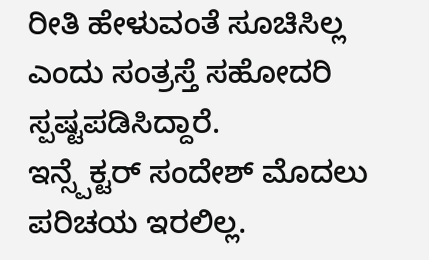ರೀತಿ ಹೇಳುವಂತೆ ಸೂಚಿಸಿಲ್ಲ ಎಂದು ಸಂತ್ರಸ್ತೆ ಸಹೋದರಿ ಸ್ಪಷ್ಟಪಡಿಸಿದ್ದಾರೆ.
ಇನ್ಸ್ಪೆಕ್ಟರ್ ಸಂದೇಶ್ ಮೊದಲು ಪರಿಚಯ ಇರಲಿಲ್ಲ.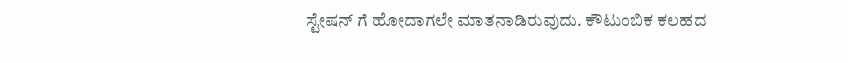ಸ್ಟೇಷನ್ ಗೆ ಹೋದಾಗಲೇ ಮಾತನಾಡಿರುವುದು. ಕೌಟುಂಬಿಕ ಕಲಹದ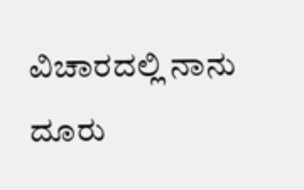ವಿಚಾರದಲ್ಲಿ ನಾನು ದೂರು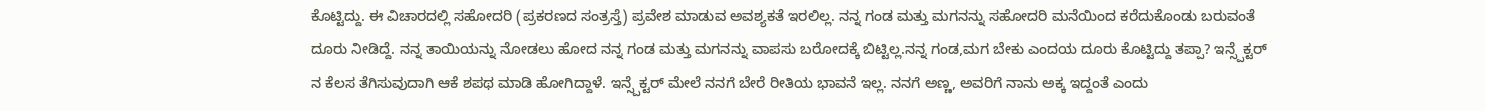ಕೊಟ್ಟಿದ್ದು. ಈ ವಿಚಾರದಲ್ಲಿ ಸಹೋದರಿ (ಪ್ರಕರಣದ ಸಂತ್ರಸ್ತೆ) ಪ್ರವೇಶ ಮಾಡುವ ಅವಶ್ಯಕತೆ ಇರಲಿಲ್ಲ. ನನ್ನ ಗಂಡ ಮತ್ತು ಮಗನನ್ನು ಸಹೋದರಿ ಮನೆಯಿಂದ ಕರೆದುಕೊಂಡು ಬರುವಂತೆ ದೂರು ನೀಡಿದ್ದೆ. ನನ್ನ ತಾಯಿಯನ್ನು ನೋಡಲು ಹೋದ ನನ್ನ ಗಂಡ ಮತ್ತು ಮಗನನ್ನು ವಾಪಸು ಬರೋದಕ್ಕೆ ಬಿಟ್ಟಿಲ್ಲ.ನನ್ನ ಗಂಡ,ಮಗ ಬೇಕು ಎಂದಯ ದೂರು ಕೊಟ್ಟಿದ್ದು ತಪ್ಪಾ? ಇನ್ಸ್ಪೆಕ್ಟರ್ ನ ಕೆಲಸ ತೆಗಿಸುವುದಾಗಿ ಆಕೆ ಶಪಥ ಮಾಡಿ ಹೋಗಿದ್ದಾಳೆ. ಇನ್ಸ್ಪೆಕ್ಟರ್ ಮೇಲೆ ನನಗೆ ಬೇರೆ ರೀತಿಯ ಭಾವನೆ ಇಲ್ಲ. ನನಗೆ ಅಣ್ಣ, ಅವರಿಗೆ ನಾನು ಅಕ್ಕ ಇದ್ದಂತೆ ಎಂದು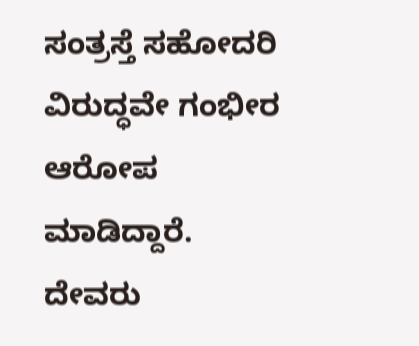ಸಂತ್ರಸ್ತೆ ಸಹೋದರಿ ವಿರುದ್ಧವೇ ಗಂಭೀರ ಆರೋಪ ಮಾಡಿದ್ದಾರೆ.
ದೇವರು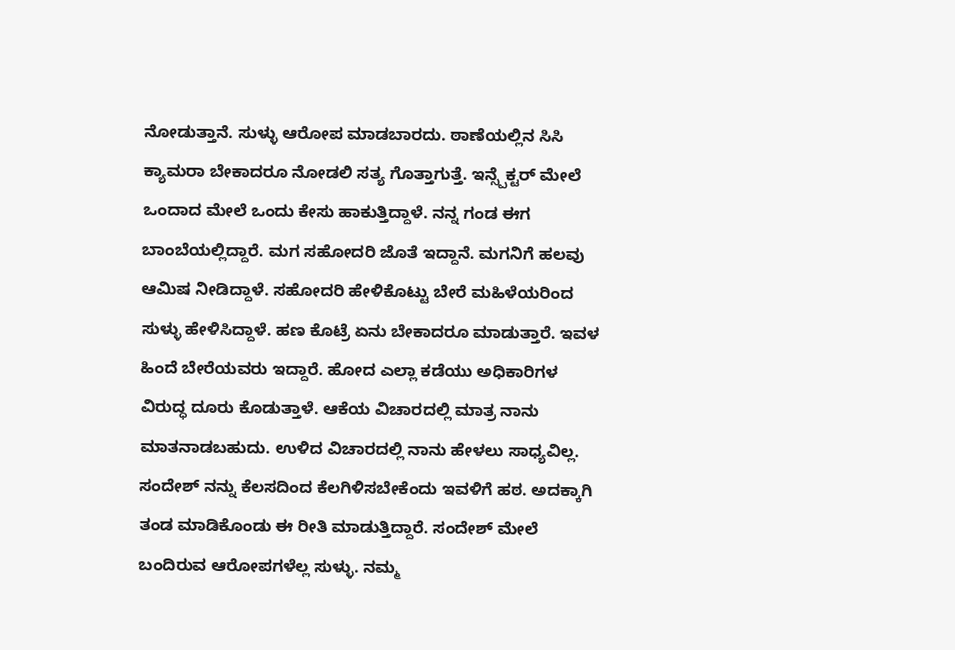ನೋಡುತ್ತಾನೆ. ಸುಳ್ಳು ಆರೋಪ ಮಾಡಬಾರದು. ಠಾಣೆಯಲ್ಲಿನ ಸಿಸಿ ಕ್ಯಾಮರಾ ಬೇಕಾದರೂ ನೋಡಲಿ ಸತ್ಯ ಗೊತ್ತಾಗುತ್ತೆ. ಇನ್ಸ್ಪೆಕ್ಟರ್ ಮೇಲೆ ಒಂದಾದ ಮೇಲೆ ಒಂದು ಕೇಸು ಹಾಕುತ್ತಿದ್ದಾಳೆ. ನನ್ನ ಗಂಡ ಈಗ ಬಾಂಬೆಯಲ್ಲಿದ್ದಾರೆ. ಮಗ ಸಹೋದರಿ ಜೊತೆ ಇದ್ದಾನೆ. ಮಗನಿಗೆ ಹಲವು ಆಮಿಷ ನೀಡಿದ್ದಾಳೆ. ಸಹೋದರಿ ಹೇಳಿಕೊಟ್ಟು ಬೇರೆ ಮಹಿಳೆಯರಿಂದ ಸುಳ್ಳು ಹೇಳಿಸಿದ್ದಾಳೆ. ಹಣ ಕೊಟ್ರೆ ಏನು ಬೇಕಾದರೂ ಮಾಡುತ್ತಾರೆ. ಇವಳ ಹಿಂದೆ ಬೇರೆಯವರು ಇದ್ದಾರೆ. ಹೋದ ಎಲ್ಲಾ ಕಡೆಯು ಅಧಿಕಾರಿಗಳ ವಿರುದ್ಧ ದೂರು ಕೊಡುತ್ತಾಳೆ. ಆಕೆಯ ವಿಚಾರದಲ್ಲಿ ಮಾತ್ರ ನಾನು ಮಾತನಾಡಬಹುದು. ಉಳಿದ ವಿಚಾರದಲ್ಲಿ ನಾನು ಹೇಳಲು ಸಾಧ್ಯವಿಲ್ಲ. ಸಂದೇಶ್ ನನ್ನು ಕೆಲಸದಿಂದ ಕೆಲಗಿಳಿಸಬೇಕೆಂದು ಇವಳಿಗೆ ಹಠ. ಅದಕ್ಕಾಗಿ ತಂಡ ಮಾಡಿಕೊಂಡು ಈ ರೀತಿ ಮಾಡುತ್ತಿದ್ದಾರೆ. ಸಂದೇಶ್ ಮೇಲೆ ಬಂದಿರುವ ಆರೋಪಗಳೆಲ್ಲ ಸುಳ್ಳು. ನಮ್ಮ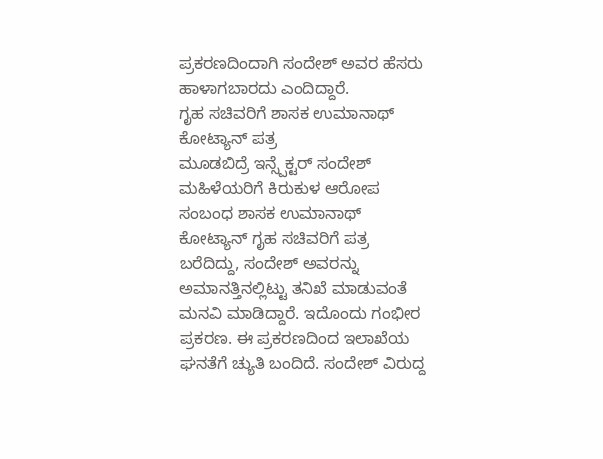ಪ್ರಕರಣದಿಂದಾಗಿ ಸಂದೇಶ್ ಅವರ ಹೆಸರು ಹಾಳಾಗಬಾರದು ಎಂದಿದ್ದಾರೆ.
ಗೃಹ ಸಚಿವರಿಗೆ ಶಾಸಕ ಉಮಾನಾಥ್ ಕೋಟ್ಯಾನ್ ಪತ್ರ
ಮೂಡಬಿದ್ರೆ ಇನ್ಸ್ಪೆಕ್ಟರ್ ಸಂದೇಶ್ ಮಹಿಳೆಯರಿಗೆ ಕಿರುಕುಳ ಆರೋಪ ಸಂಬಂಧ ಶಾಸಕ ಉಮಾನಾಥ್ ಕೋಟ್ಯಾನ್ ಗೃಹ ಸಚಿವರಿಗೆ ಪತ್ರ ಬರೆದಿದ್ದು, ಸಂದೇಶ್ ಅವರನ್ನು ಅಮಾನತ್ತಿನಲ್ಲಿಟ್ಟು ತನಿಖೆ ಮಾಡುವಂತೆ ಮನವಿ ಮಾಡಿದ್ದಾರೆ. ಇದೊಂದು ಗಂಭೀರ ಪ್ರಕರಣ. ಈ ಪ್ರಕರಣದಿಂದ ಇಲಾಖೆಯ ಘನತೆಗೆ ಚ್ಯುತಿ ಬಂದಿದೆ. ಸಂದೇಶ್ ವಿರುದ್ದ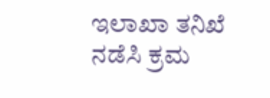ಇಲಾಖಾ ತನಿಖೆ ನಡೆಸಿ ಕ್ರಮ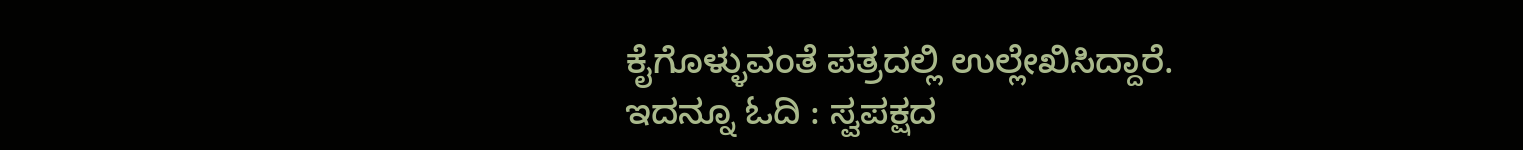ಕೈಗೊಳ್ಳುವಂತೆ ಪತ್ರದಲ್ಲಿ ಉಲ್ಲೇಖಿಸಿದ್ದಾರೆ.
ಇದನ್ನೂ ಓದಿ : ಸ್ವಪಕ್ಷದ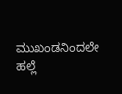ಮುಖಂಡನಿಂದಲೇ ಹಲ್ಲೆ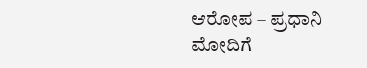ಆರೋಪ – ಪ್ರಧಾನಿ ಮೋದಿಗೆ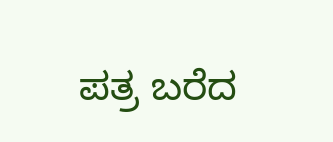ಪತ್ರ ಬರೆದ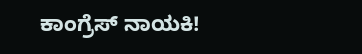ಕಾಂಗ್ರೆಸ್ ನಾಯಕಿ!